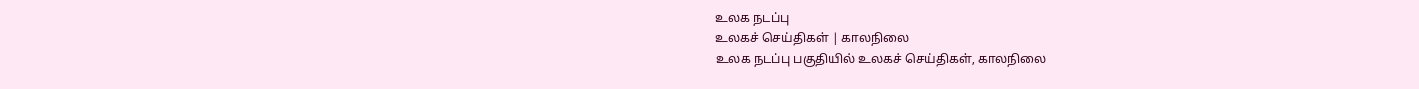உலக நடப்பு
உலகச் செய்திகள் | காலநிலை
உலக நடப்பு பகுதியில் உலகச் செய்திகள், காலநிலை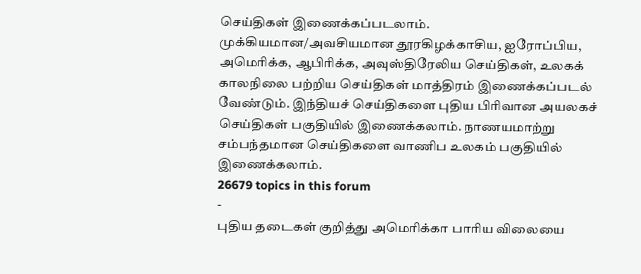செய்திகள் இணைக்கப்படலாம்.
முக்கியமான/அவசியமான தூரகிழக்காசிய, ஐரோப்பிய, அமெரிக்க, ஆபிரிக்க, அவுஸ்திரேலிய செய்திகள், உலகக் காலநிலை பற்றிய செய்திகள் மாத்திரம் இணைக்கப்படல் வேண்டும். இந்தியச் செய்திகளை புதிய பிரிவான அயலகச் செய்திகள் பகுதியில் இணைக்கலாம். நாணயமாற்று சம்பந்தமான செய்திகளை வாணிப உலகம் பகுதியில் இணைக்கலாம்.
26679 topics in this forum
-
புதிய தடைகள் குறித்து அமெரிக்கா பாரிய விலையை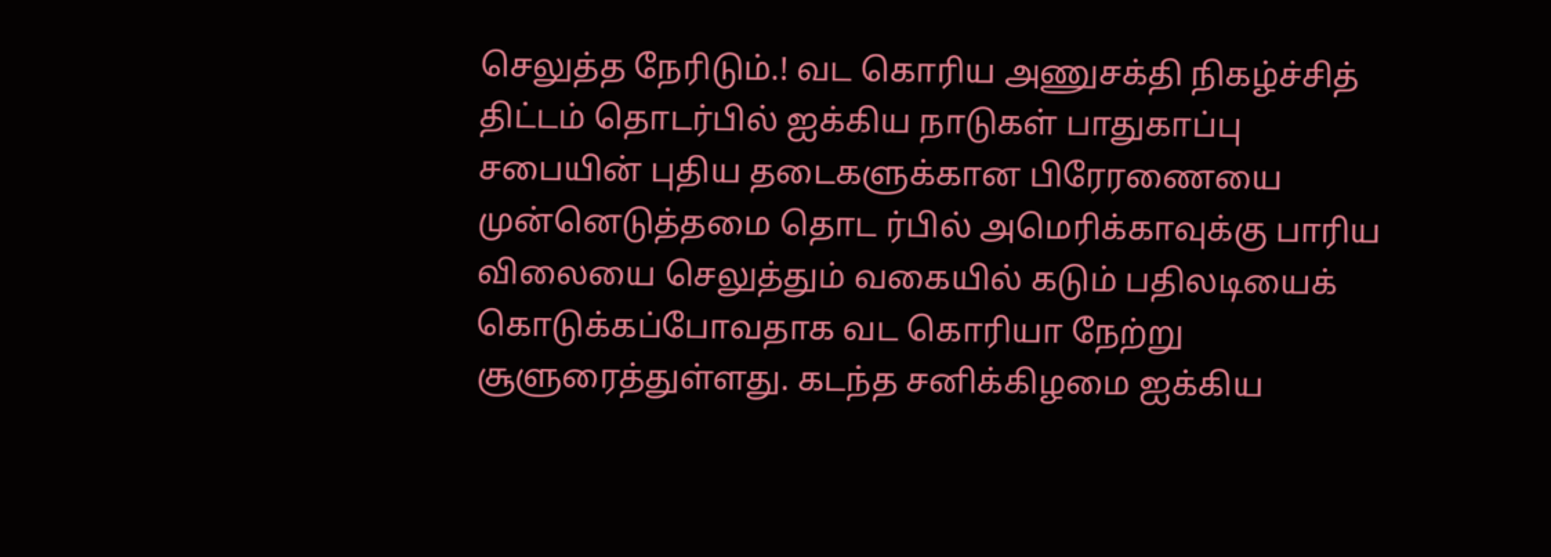செலுத்த நேரிடும்.! வட கொரிய அணுசக்தி நிகழ்ச்சித் திட்டம் தொடர்பில் ஐக்கிய நாடுகள் பாதுகாப்பு சபையின் புதிய தடைகளுக்கான பிரேரணையை முன்னெடுத்தமை தொட ர்பில் அமெரிக்காவுக்கு பாரிய விலையை செலுத்தும் வகையில் கடும் பதிலடியைக் கொடுக்கப்போவதாக வட கொரியா நேற்று சூளுரைத்துள்ளது. கடந்த சனிக்கிழமை ஐக்கிய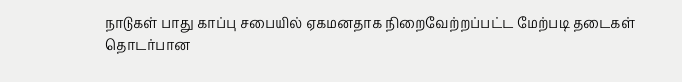நாடுகள் பாது காப்பு சபையில் ஏகமனதாக நிறைவேற்றப்பட்ட மேற்படி தடைகள் தொடர்பான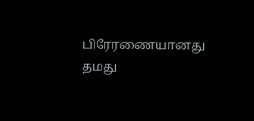பிரேரணையானது தமது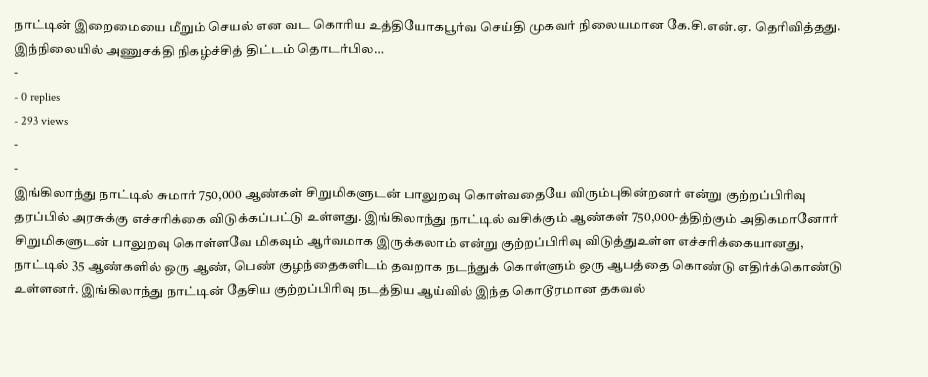நாட்டின் இறைமையை மீறும் செயல் என வட கொரிய உத்தியோகபூர்வ செய்தி முகவர் நிலையமான கே.சி.என்.ஏ. தெரிவித்தது. இந்நிலையில் அணுசக்தி நிகழ்ச்சித் திட்டம் தொடர்பில…
-
- 0 replies
- 293 views
-
-
இங்கிலாந்து நாட்டில் சுமார் 750,000 ஆண்கள் சிறுமிகளுடன் பாலுறவு கொள்வதையே விரும்புகின்றனர் என்று குற்றப்பிரிவு தரப்பில் அரசுக்கு எச்சரிக்கை விடுக்கப்பட்டு உள்ளது. இங்கிலாந்து நாட்டில் வசிக்கும் ஆண்கள் 750,000-த்திற்கும் அதிகமானோர் சிறுமிகளுடன் பாலுறவு கொள்ளவே மிகவும் ஆர்வமாக இருக்கலாம் என்று குற்றப்பிரிவு விடுத்துஉள்ள எச்சரிக்கையானது, நாட்டில் 35 ஆண்களில் ஒரு ஆண், பெண் குழந்தைகளிடம் தவறாக நடந்துக் கொள்ளும் ஒரு ஆபத்தை கொண்டு எதிர்க்கொண்டு உள்ளனர். இங்கிலாந்து நாட்டின் தேசிய குற்றப்பிரிவு நடத்திய ஆய்வில் இந்த கொடூரமான தகவல்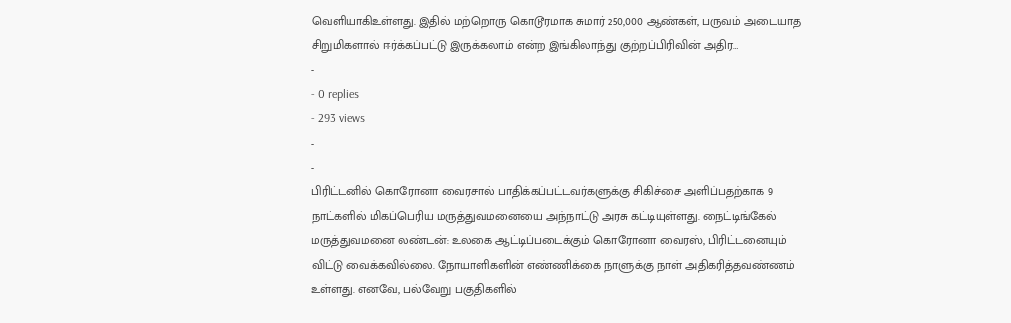வெளியாகிஉள்ளது. இதில் மற்றொரு கொடூரமாக சுமார் 250,000 ஆண்கள், பருவம் அடையாத சிறுமிகளால் ஈர்க்கப்பட்டு இருக்கலாம் என்ற இங்கிலாந்து குற்றப்பிரிவின் அதிர…
-
- 0 replies
- 293 views
-
-
பிரிட்டனில் கொரோனா வைரசால் பாதிக்கப்பட்டவர்களுக்கு சிகிச்சை அளிப்பதற்காக 9 நாட்களில் மிகப்பெரிய மருத்துவமனையை அந்நாட்டு அரசு கட்டியுள்ளது. நைட்டிங்கேல் மருத்துவமனை லண்டன்: உலகை ஆட்டிப்படைக்கும் கொரோனா வைரஸ், பிரிட்டனையும் விட்டு வைக்கவில்லை. நோயாளிகளின் எண்ணிக்கை நாளுக்கு நாள் அதிகரித்தவண்ணம் உள்ளது. எனவே, பல்வேறு பகுதிகளில்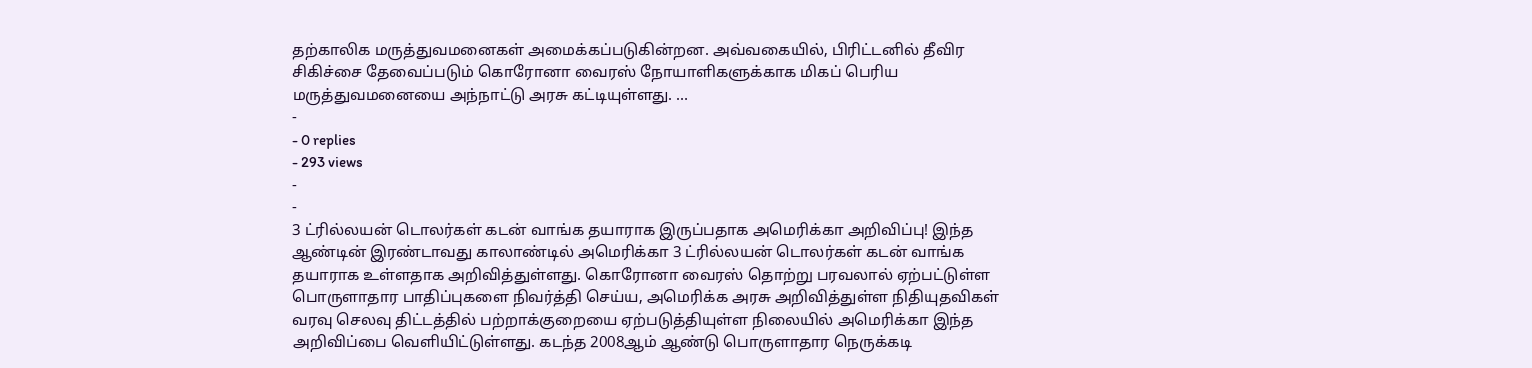தற்காலிக மருத்துவமனைகள் அமைக்கப்படுகின்றன. அவ்வகையில், பிரிட்டனில் தீவிர சிகிச்சை தேவைப்படும் கொரோனா வைரஸ் நோயாளிகளுக்காக மிகப் பெரிய மருத்துவமனையை அந்நாட்டு அரசு கட்டியுள்ளது. …
-
- 0 replies
- 293 views
-
-
3 ட்ரில்லயன் டொலர்கள் கடன் வாங்க தயாராக இருப்பதாக அமெரிக்கா அறிவிப்பு! இந்த ஆண்டின் இரண்டாவது காலாண்டில் அமெரிக்கா 3 ட்ரில்லயன் டொலர்கள் கடன் வாங்க தயாராக உள்ளதாக அறிவித்துள்ளது. கொரோனா வைரஸ் தொற்று பரவலால் ஏற்பட்டுள்ள பொருளாதார பாதிப்புகளை நிவர்த்தி செய்ய, அமெரிக்க அரசு அறிவித்துள்ள நிதியுதவிகள் வரவு செலவு திட்டத்தில் பற்றாக்குறையை ஏற்படுத்தியுள்ள நிலையில் அமெரிக்கா இந்த அறிவிப்பை வெளியிட்டுள்ளது. கடந்த 2008ஆம் ஆண்டு பொருளாதார நெருக்கடி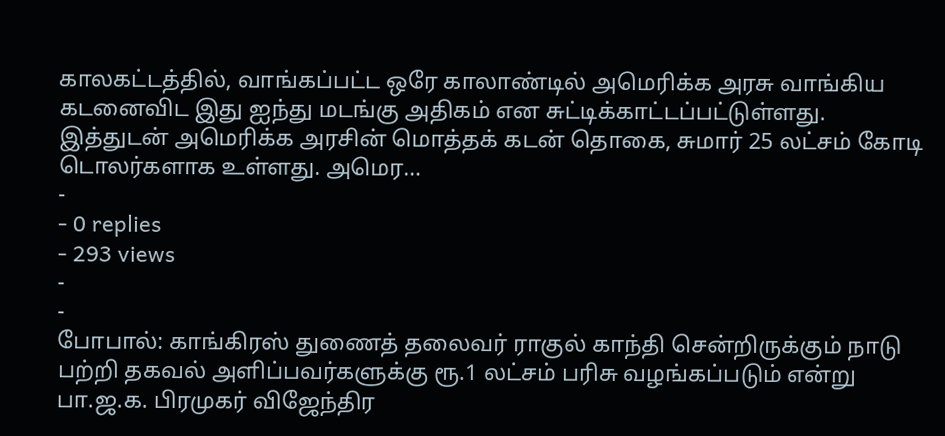காலகட்டத்தில், வாங்கப்பட்ட ஒரே காலாண்டில் அமெரிக்க அரசு வாங்கிய கடனைவிட இது ஐந்து மடங்கு அதிகம் என சுட்டிக்காட்டப்பட்டுள்ளது. இத்துடன் அமெரிக்க அரசின் மொத்தக் கடன் தொகை, சுமார் 25 லட்சம் கோடி டொலர்களாக உள்ளது. அமெர…
-
- 0 replies
- 293 views
-
-
போபால்: காங்கிரஸ் துணைத் தலைவர் ராகுல் காந்தி சென்றிருக்கும் நாடு பற்றி தகவல் அளிப்பவர்களுக்கு ரூ.1 லட்சம் பரிசு வழங்கப்படும் என்று பா.ஜ.க. பிரமுகர் விஜேந்திர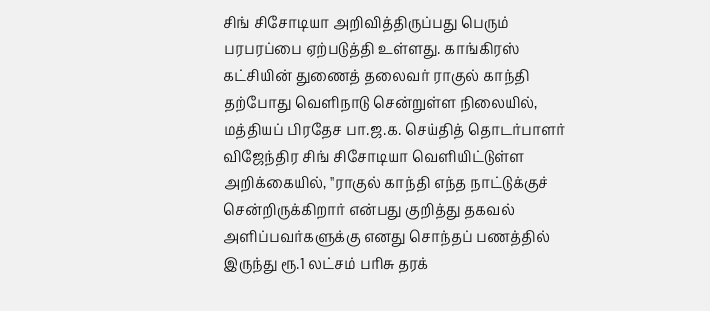சிங் சிசோடியா அறிவித்திருப்பது பெரும் பரபரப்பை ஏற்படுத்தி உள்ளது. காங்கிரஸ் கட்சியின் துணைத் தலைவர் ராகுல் காந்தி தற்போது வெளிநாடு சென்றுள்ள நிலையில், மத்தியப் பிரதேச பா.ஜ.க. செய்தித் தொடர்பாளர் விஜேந்திர சிங் சிசோடியா வெளியிட்டுள்ள அறிக்கையில், ''ராகுல் காந்தி எந்த நாட்டுக்குச் சென்றிருக்கிறார் என்பது குறித்து தகவல் அளிப்பவர்களுக்கு எனது சொந்தப் பணத்தில் இருந்து ரூ.1 லட்சம் பரிசு தரக்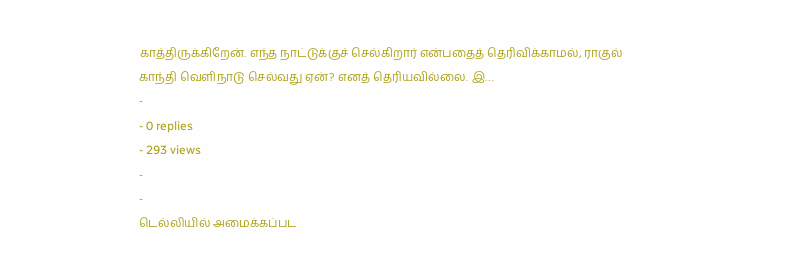காத்திருக்கிறேன். எந்த நாட்டுக்குச் செல்கிறார் என்பதைத் தெரிவிக்காமல், ராகுல் காந்தி வெளிநாடு செல்வது ஏன்? எனத் தெரியவில்லை. இ…
-
- 0 replies
- 293 views
-
-
டெல்லியில் அமைக்கப்பட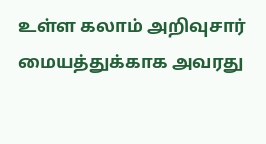உள்ள கலாம் அறிவுசார் மையத்துக்காக அவரது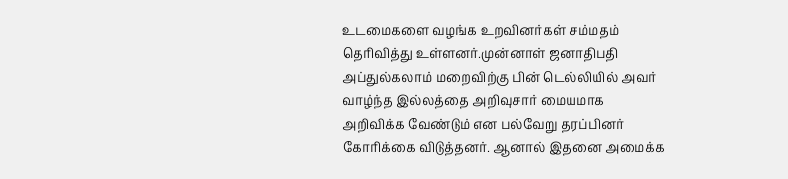உடமைகளை வழங்க உறவினர்கள் சம்மதம் தெரிவித்து உள்ளனர்.முன்னாள் ஜனாதிபதி அப்துல்கலாம் மறைவிற்கு பின் டெல்லியில் அவர் வாழ்ந்த இல்லத்தை அறிவுசார் மையமாக அறிவிக்க வேண்டும் என பல்வேறு தரப்பினர் கோரிக்கை விடுத்தனர். ஆனால் இதனை அமைக்க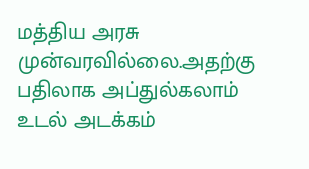மத்திய அரசு முன்வரவில்லை.அதற்கு பதிலாக அப்துல்கலாம் உடல் அடக்கம்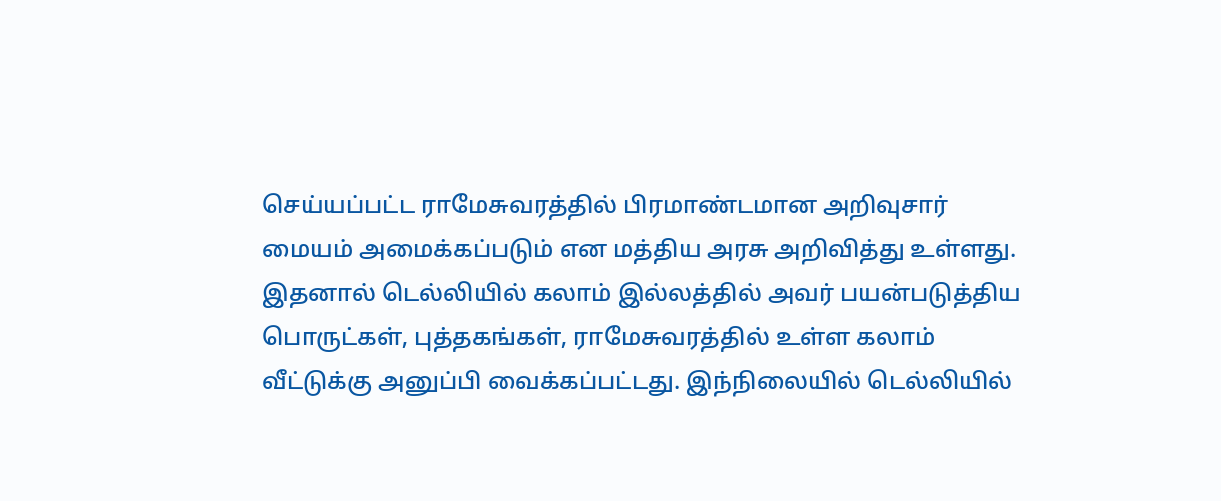செய்யப்பட்ட ராமேசுவரத்தில் பிரமாண்டமான அறிவுசார் மையம் அமைக்கப்படும் என மத்திய அரசு அறிவித்து உள்ளது. இதனால் டெல்லியில் கலாம் இல்லத்தில் அவர் பயன்படுத்திய பொருட்கள், புத்தகங்கள், ராமேசுவரத்தில் உள்ள கலாம் வீட்டுக்கு அனுப்பி வைக்கப்பட்டது. இந்நிலையில் டெல்லியில்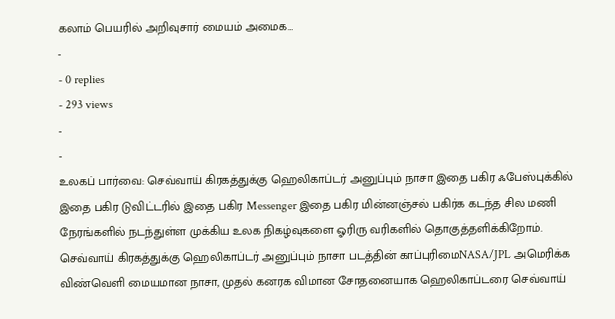கலாம் பெயரில் அறிவுசார் மையம் அமைக…
-
- 0 replies
- 293 views
-
-
உலகப் பார்வை: செவ்வாய் கிரகத்துக்கு ஹெலிகாப்டர் அனுப்பும் நாசா இதை பகிர ஃபேஸ்புக்கில் இதை பகிர டுவிட்டரில் இதை பகிர Messenger இதை பகிர மின்னஞ்சல் பகிர்க கடந்த சில மணி நேரங்களில் நடந்துள்ள முக்கிய உலக நிகழ்வுகளை ஓரிரு வரிகளில் தொகுத்தளிக்கிறோம். செவ்வாய் கிரகத்துக்கு ஹெலிகாப்டர் அனுப்பும் நாசா படத்தின் காப்புரிமைNASA/JPL அமெரிக்க விண்வெளி மையமான நாசா, முதல் கனரக விமான சோதனையாக ஹெலிகாப்டரை செவ்வாய்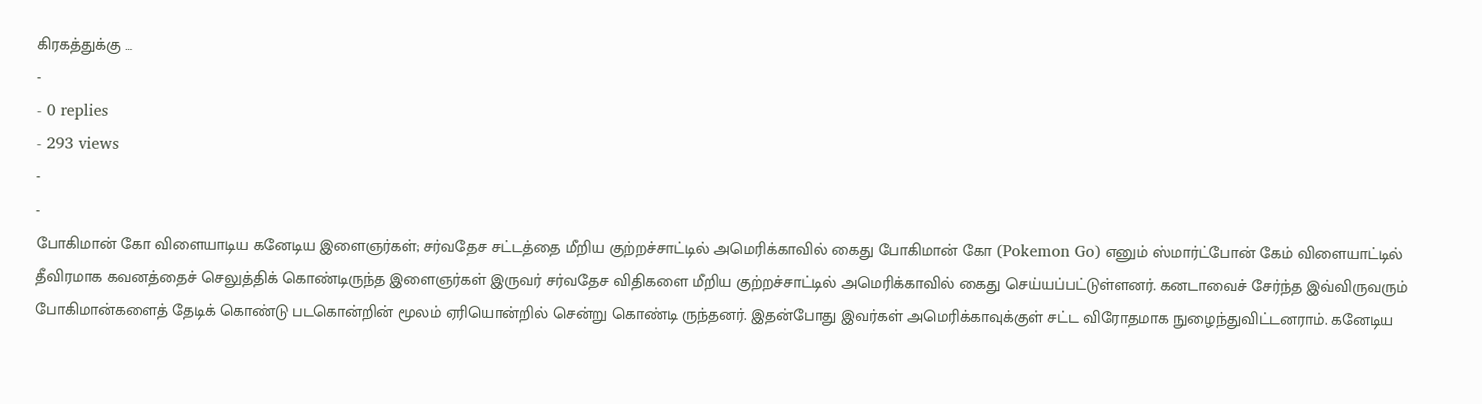கிரகத்துக்கு …
-
- 0 replies
- 293 views
-
-
போகிமான் கோ விளையாடிய கனேடிய இளைஞர்கள்; சர்வதேச சட்டத்தை மீறிய குற்றச்சாட்டில் அமெரிக்காவில் கைது போகிமான் கோ (Pokemon Go) எனும் ஸ்மார்ட்போன் கேம் விளையாட்டில் தீவிரமாக கவனத்தைச் செலுத்திக் கொண்டிருந்த இளைஞர்கள் இருவர் சர்வதேச விதிகளை மீறிய குற்றச்சாட்டில் அமெரிக்காவில் கைது செய்யப்பட்டுள்ளனர். கனடாவைச் சேர்ந்த இவ்விருவரும் போகிமான்களைத் தேடிக் கொண்டு படகொன்றின் மூலம் ஏரியொன்றில் சென்று கொண்டி ருந்தனர். இதன்போது இவர்கள் அமெரிக்காவுக்குள் சட்ட விரோதமாக நுழைந்துவிட்டனராம். கனேடிய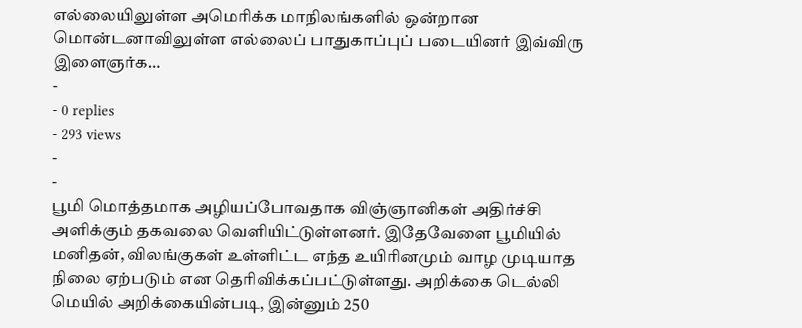எல்லையிலுள்ள அமெரிக்க மாநிலங்களில் ஒன்றான மொன்டனாவிலுள்ள எல்லைப் பாதுகாப்புப் படையினர் இவ்விரு இளைஞர்க…
-
- 0 replies
- 293 views
-
-
பூமி மொத்தமாக அழியப்போவதாக விஞ்ஞானிகள் அதிர்ச்சி அளிக்கும் தகவலை வெளியிட்டுள்ளனர். இதேவேளை பூமியில் மனிதன், விலங்குகள் உள்ளிட்ட எந்த உயிரினமும் வாழ முடியாத நிலை ஏற்படும் என தெரிவிக்கப்பட்டுள்ளது. அறிக்கை டெல்லி மெயில் அறிக்கையின்படி, இன்னும் 250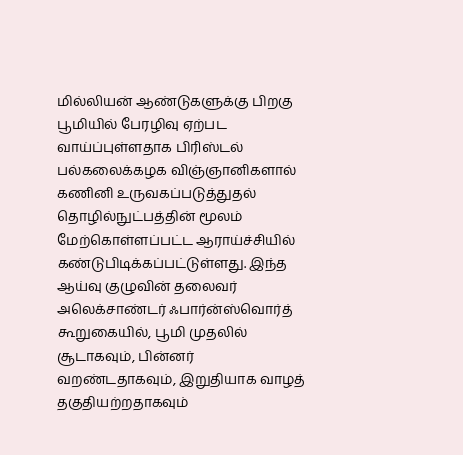மில்லியன் ஆண்டுகளுக்கு பிறகு பூமியில் பேரழிவு ஏற்பட வாய்ப்புள்ளதாக பிரிஸ்டல் பல்கலைக்கழக விஞ்ஞானிகளால் கணினி உருவகப்படுத்துதல் தொழில்நுட்பத்தின் மூலம் மேற்கொள்ளப்பட்ட ஆராய்ச்சியில் கண்டுபிடிக்கப்பட்டுள்ளது. இந்த ஆய்வு குழுவின் தலைவர் அலெக்சாண்டர் ஃபார்ன்ஸ்வொர்த் கூறுகையில், பூமி முதலில் சூடாகவும், பின்னர் வறண்டதாகவும், இறுதியாக வாழத் தகுதியற்றதாகவும்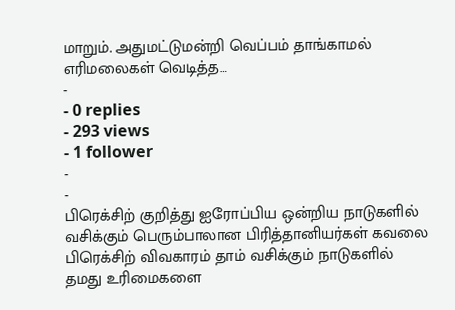மாறும். அதுமட்டுமன்றி வெப்பம் தாங்காமல் எரிமலைகள் வெடித்த…
-
- 0 replies
- 293 views
- 1 follower
-
-
பிரெக்சிற் குறித்து ஐரோப்பிய ஒன்றிய நாடுகளில் வசிக்கும் பெரும்பாலான பிரித்தானியர்கள் கவலை பிரெக்சிற் விவகாரம் தாம் வசிக்கும் நாடுகளில் தமது உரிமைகளை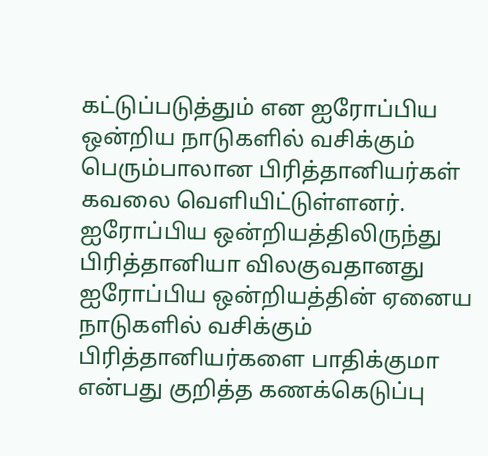கட்டுப்படுத்தும் என ஐரோப்பிய ஒன்றிய நாடுகளில் வசிக்கும் பெரும்பாலான பிரித்தானியர்கள் கவலை வெளியிட்டுள்ளனர். ஐரோப்பிய ஒன்றியத்திலிருந்து பிரித்தானியா விலகுவதானது ஐரோப்பிய ஒன்றியத்தின் ஏனைய நாடுகளில் வசிக்கும் பிரித்தானியர்களை பாதிக்குமா என்பது குறித்த கணக்கெடுப்பு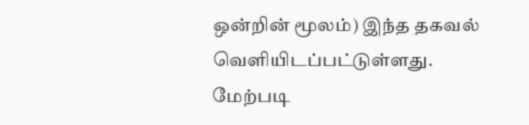ஒன்றின் மூலம்) இந்த தகவல் வெளியிடப்பட்டுள்ளது. மேற்படி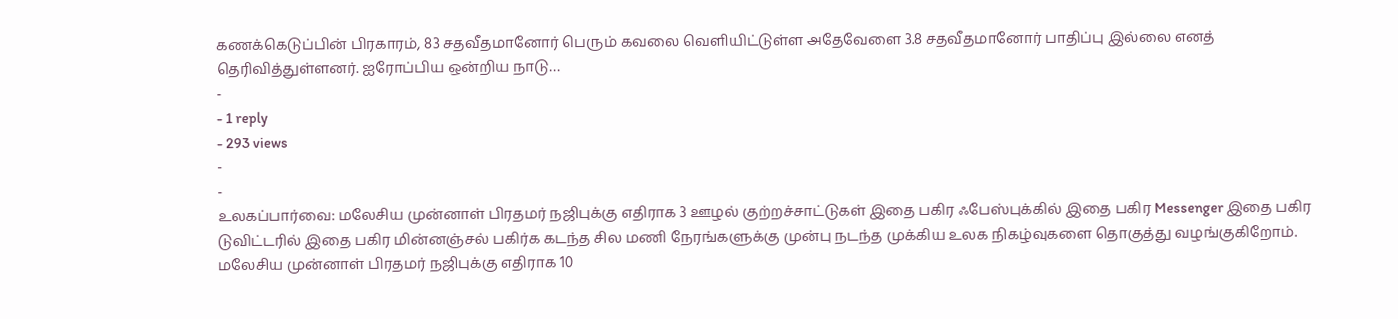கணக்கெடுப்பின் பிரகாரம், 83 சதவீதமானோர் பெரும் கவலை வெளியிட்டுள்ள அதேவேளை 3.8 சதவீதமானோர் பாதிப்பு இல்லை எனத் தெரிவித்துள்ளனர். ஐரோப்பிய ஒன்றிய நாடு…
-
- 1 reply
- 293 views
-
-
உலகப்பார்வை: மலேசிய முன்னாள் பிரதமர் நஜிபுக்கு எதிராக 3 ஊழல் குற்றச்சாட்டுகள் இதை பகிர ஃபேஸ்புக்கில் இதை பகிர Messenger இதை பகிர டுவிட்டரில் இதை பகிர மின்னஞ்சல் பகிர்க கடந்த சில மணி நேரங்களுக்கு முன்பு நடந்த முக்கிய உலக நிகழ்வுகளை தொகுத்து வழங்குகிறோம். மலேசிய முன்னாள் பிரதமர் நஜிபுக்கு எதிராக 10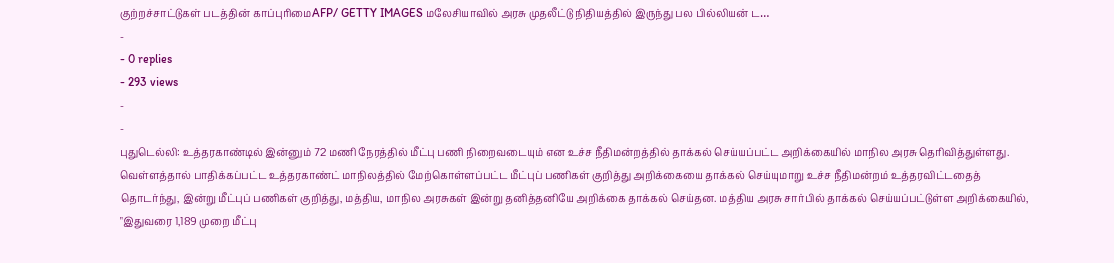குற்றச்சாட்டுகள் படத்தின் காப்புரிமைAFP/ GETTY IMAGES மலேசியாவில் அரசு முதலீட்டு நிதியத்தில் இருந்து பல பில்லியன் ட…
-
- 0 replies
- 293 views
-
-
புதுடெல்லி: உத்தரகாண்டில் இன்னும் 72 மணி நேரத்தில் மீட்பு பணி நிறைவடையும் என உச்ச நீதிமன்றத்தில் தாக்கல் செய்யப்பட்ட அறிக்கையில் மாநில அரசு தெரிவித்துள்ளது. வெள்ளத்தால் பாதிக்கப்பட்ட உத்தரகாண்ட் மாநிலத்தில் மேற்கொள்ளப்பட்ட மீட்புப் பணிகள் குறித்து அறிக்கையை தாக்கல் செய்யுமாறு உச்ச நீதிமன்றம் உத்தரவிட்டதைத் தொடர்ந்து, இன்று மீட்புப் பணிகள் குறித்து, மத்திய, மாநில அரசுகள் இன்று தனித்தனியே அறிக்கை தாக்கல் செய்தன. மத்திய அரசு சார்பில் தாக்கல் செய்யப்பட்டுள்ள அறிக்கையில், "இதுவரை 1,189 முறை மீட்பு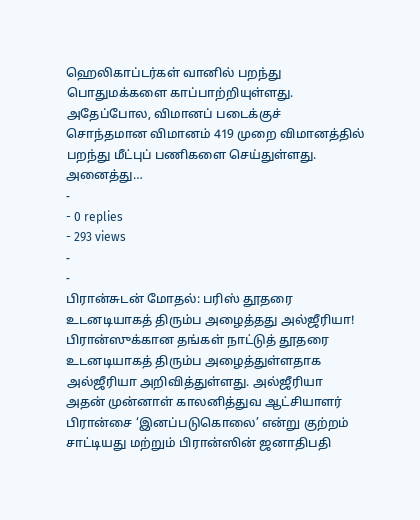ஹெலிகாப்டர்கள் வானில் பறந்து பொதுமக்களை காப்பாற்றியுள்ளது. அதேப்போல, விமானப் படைக்குச் சொந்தமான விமானம் 419 முறை விமானத்தில் பறந்து மீட்புப் பணிகளை செய்துள்ளது. அனைத்து…
-
- 0 replies
- 293 views
-
-
பிரான்சுடன் மோதல்: பரிஸ் தூதரை உடனடியாகத் திரும்ப அழைத்தது அல்ஜீரியா! பிரான்ஸுக்கான தங்கள் நாட்டுத் தூதரை உடனடியாகத் திரும்ப அழைத்துள்ளதாக அல்ஜீரியா அறிவித்துள்ளது. அல்ஜீரியா அதன் முன்னாள் காலனித்துவ ஆட்சியாளர் பிரான்சை ‘இனப்படுகொலை’ என்று குற்றம் சாட்டியது மற்றும் பிரான்ஸின் ஜனாதிபதி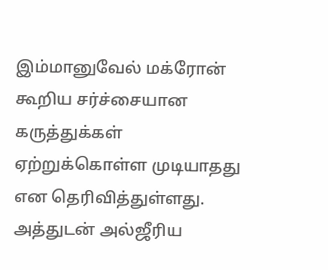இம்மானுவேல் மக்ரோன் கூறிய சர்ச்சையான கருத்துக்கள் ஏற்றுக்கொள்ள முடியாதது என தெரிவித்துள்ளது. அத்துடன் அல்ஜீரிய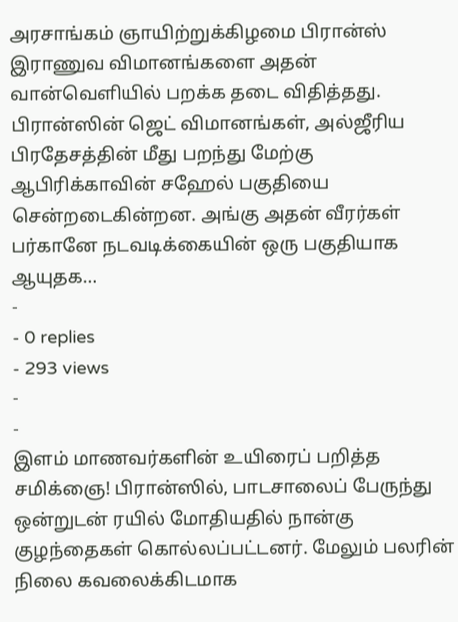அரசாங்கம் ஞாயிற்றுக்கிழமை பிரான்ஸ் இராணுவ விமானங்களை அதன் வான்வெளியில் பறக்க தடை விதித்தது. பிரான்ஸின் ஜெட் விமானங்கள், அல்ஜீரிய பிரதேசத்தின் மீது பறந்து மேற்கு ஆபிரிக்காவின் சஹேல் பகுதியை சென்றடைகின்றன. அங்கு அதன் வீரர்கள் பர்கானே நடவடிக்கையின் ஒரு பகுதியாக ஆயுதக…
-
- 0 replies
- 293 views
-
-
இளம் மாணவர்களின் உயிரைப் பறித்த சமிக்ஞை! பிரான்ஸில், பாடசாலைப் பேருந்து ஒன்றுடன் ரயில் மோதியதில் நான்கு குழந்தைகள் கொல்லப்பட்டனர். மேலும் பலரின் நிலை கவலைக்கிடமாக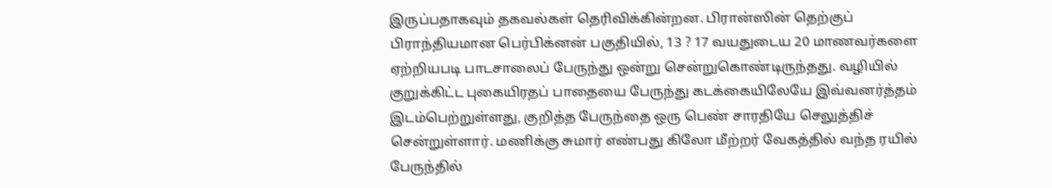இருப்பதாகவும் தகவல்கள் தெரிவிக்கின்றன. பிரான்ஸின் தெற்குப் பிராந்தியமான பெர்பிக்னன் பகுதியில், 13 ? 17 வயதுடைய 20 மாணவர்களை ஏற்றியபடி பாடசாலைப் பேருந்து ஒன்று சென்றுகொண்டிருந்தது. வழியில் குறுக்கிட்ட புகையிரதப் பாதையை பேருந்து கடக்கையிலேயே இவ்வனர்த்தம் இடம்பெற்றுள்ளது, குறித்த பேருந்தை ஒரு பெண் சாரதியே செலுத்திச் சென்றுள்ளார். மணிக்கு சுமார் எண்பது கிலோ மீற்றர் வேகத்தில் வந்த ரயில் பேருந்தில்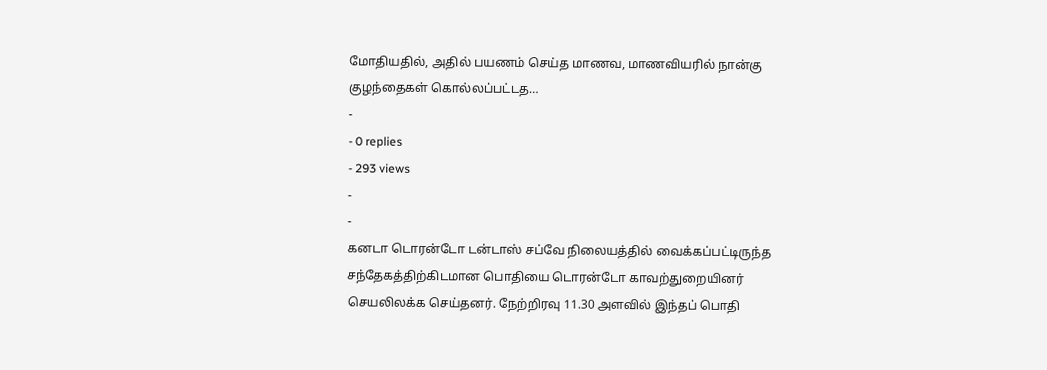மோதியதில், அதில் பயணம் செய்த மாணவ, மாணவியரில் நான்கு குழந்தைகள் கொல்லப்பட்டத…
-
- 0 replies
- 293 views
-
-
கனடா டொரன்டோ டன்டாஸ் சப்வே நிலையத்தில் வைக்கப்பட்டிருந்த சந்தேகத்திற்கிடமான பொதியை டொரன்டோ காவற்துறையினர் செயலிலக்க செய்தனர். நேற்றிரவு 11.30 அளவில் இந்தப் பொதி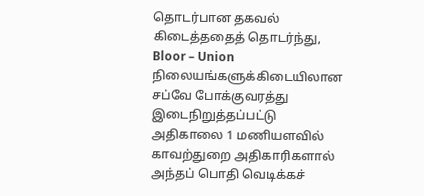தொடர்பான தகவல் கிடைத்ததைத் தொடர்ந்து, Bloor – Union நிலையங்களுக்கிடையிலான சப்வே போக்குவரத்து இடைநிறுத்தப்பட்டு அதிகாலை 1 மணியளவில் காவற்துறை அதிகாரிகளால் அந்தப் பொதி வெடிக்கச்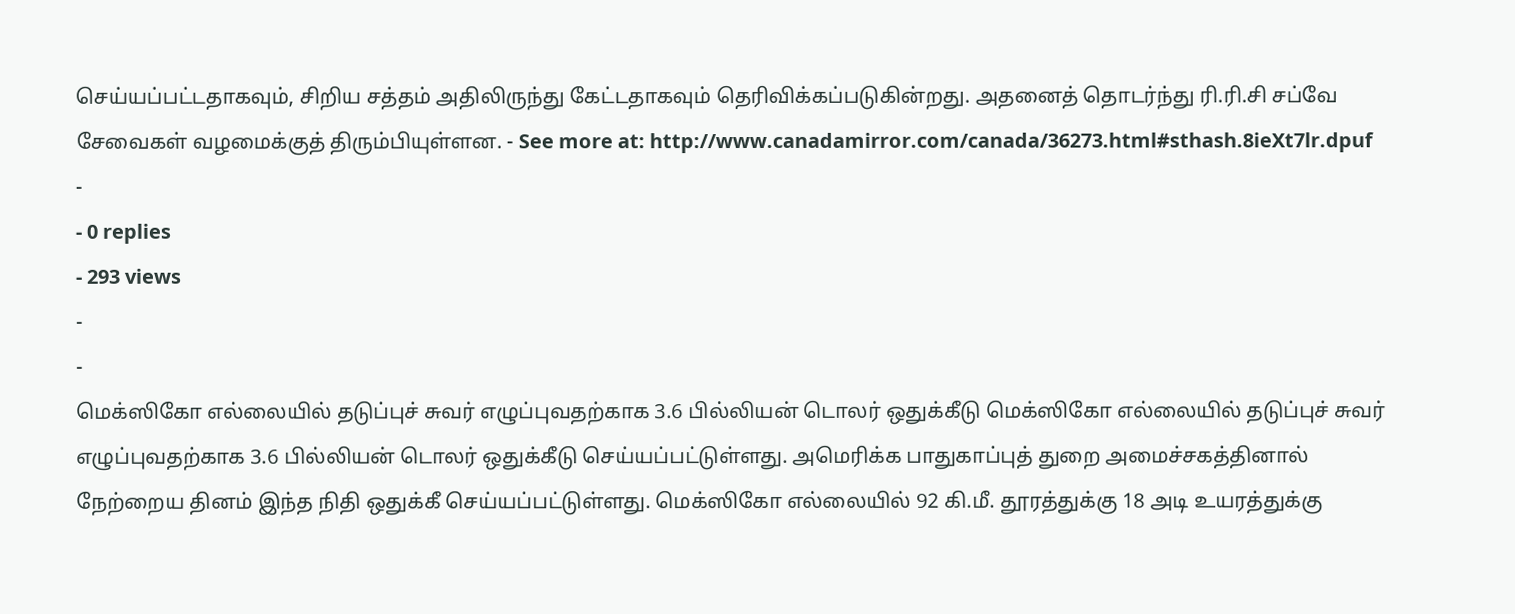செய்யப்பட்டதாகவும், சிறிய சத்தம் அதிலிருந்து கேட்டதாகவும் தெரிவிக்கப்படுகின்றது. அதனைத் தொடர்ந்து ரி.ரி.சி சப்வே சேவைகள் வழமைக்குத் திரும்பியுள்ளன. - See more at: http://www.canadamirror.com/canada/36273.html#sthash.8ieXt7lr.dpuf
-
- 0 replies
- 293 views
-
-
மெக்ஸிகோ எல்லையில் தடுப்புச் சுவர் எழுப்புவதற்காக 3.6 பில்லியன் டொலர் ஒதுக்கீடு மெக்ஸிகோ எல்லையில் தடுப்புச் சுவர் எழுப்புவதற்காக 3.6 பில்லியன் டொலர் ஒதுக்கீடு செய்யப்பட்டுள்ளது. அமெரிக்க பாதுகாப்புத் துறை அமைச்சகத்தினால் நேற்றைய தினம் இந்த நிதி ஒதுக்கீ செய்யப்பட்டுள்ளது. மெக்ஸிகோ எல்லையில் 92 கி.மீ. தூரத்துக்கு 18 அடி உயரத்துக்கு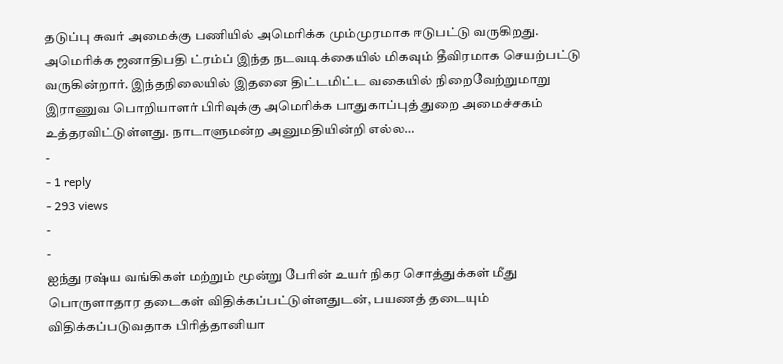தடுப்பு சுவர் அமைக்கு பணியில் அமெரிக்க மும்முரமாக ஈடுபட்டு வருகிறது. அமெரிக்க ஜனாதிபதி ட்ரம்ப் இந்த நடவடிக்கையில் மிகவும் தீவிரமாக செயற்பட்டு வருகின்றார். இந்தநிலையில் இதனை திட்டமிட்ட வகையில் நிறைவேற்றுமாறு இராணுவ பொறியாளர் பிரிவுக்கு அமெரிக்க பாதுகாப்புத் துறை அமைச்சகம் உத்தரவிட்டுள்ளது. நாடாளுமன்ற அனுமதியின்றி எல்ல…
-
- 1 reply
- 293 views
-
-
ஐந்து ரஷ்ய வங்கிகள் மற்றும் மூன்று பேரின் உயர் நிகர சொத்துக்கள் மீது பொருளாதார தடைகள் விதிக்கப்பட்டுள்ளதுடன், பயணத் தடையும் விதிக்கப்படுவதாக பிரித்தானியா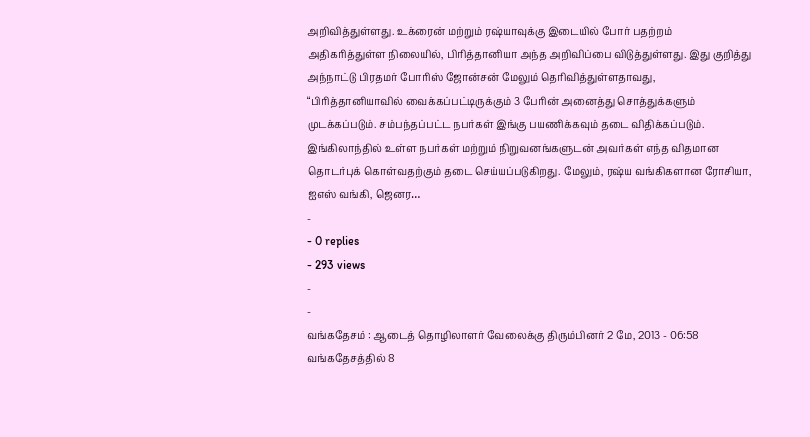அறிவித்துள்ளது. உக்ரைன் மற்றும் ரஷ்யாவுக்கு இடையில் போர் பதற்றம் அதிகரித்துள்ள நிலையில், பிரித்தானியா அந்த அறிவிப்பை விடுத்துள்ளது. இது குறித்து அந்நாட்டு பிரதமர் போரிஸ் ஜோன்சன் மேலும் தெரிவித்துள்ளதாவது, “பிரித்தானியாவில் வைக்கப்பட்டிருக்கும் 3 பேரின் அனைத்து சொத்துக்களும் முடக்கப்படும். சம்பந்தப்பட்ட நபர்கள் இங்கு பயணிக்கவும் தடை விதிக்கப்படும். இங்கிலாந்தில் உள்ள நபர்கள் மற்றும் நிறுவனங்களுடன் அவர்கள் எந்த விதமான தொடர்புக் கொள்வதற்கும் தடை செய்யப்படுகிறது. மேலும், ரஷ்ய வங்கிகளான ரோசியா, ஐஎஸ் வங்கி, ஜெனர…
-
- 0 replies
- 293 views
-
-
வங்கதேசம் : ஆடைத் தொழிலாளர் வேலைக்கு திரும்பினர் 2 மே, 2013 - 06:58 வங்கதேசத்தில் 8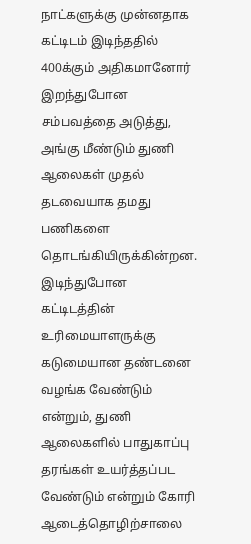நாட்களுக்கு முன்னதாக கட்டிடம் இடிந்ததில் 400க்கும் அதிகமானோர் இறந்துபோன சம்பவத்தை அடுத்து, அங்கு மீண்டும் துணி ஆலைகள் முதல் தடவையாக தமது பணிகளை தொடங்கியிருக்கின்றன. இடிந்துபோன கட்டிடத்தின் உரிமையாளருக்கு கடுமையான தண்டனை வழங்க வேண்டும் என்றும், துணி ஆலைகளில் பாதுகாப்பு தரங்கள் உயர்த்தப்பட வேண்டும் என்றும் கோரி ஆடைத்தொழிற்சாலை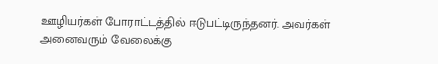ஊழியர்கள் போராட்டத்தில் ஈடுபட்டிருந்தனர். அவர்கள் அனைவரும் வேலைக்கு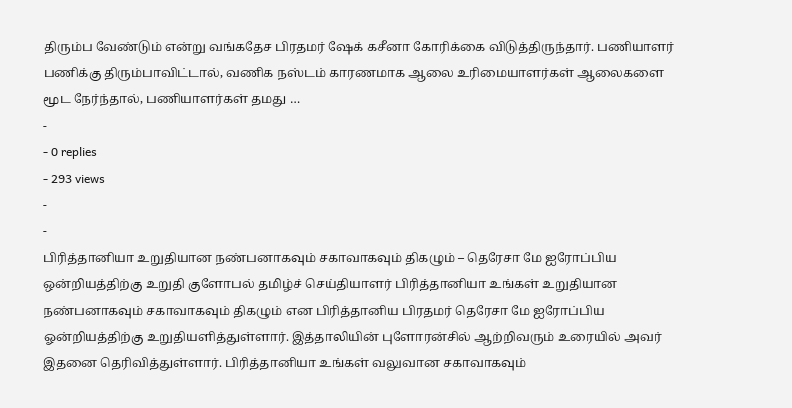திரும்ப வேண்டும் என்று வங்கதேச பிரதமர் ஷேக் கசீனா கோரிக்கை விடுத்திருந்தார். பணியாளர் பணிக்கு திரும்பாவிட்டால், வணிக நஸ்டம் காரணமாக ஆலை உரிமையாளர்கள் ஆலைகளை மூட நேர்ந்தால், பணியாளர்கள் தமது …
-
- 0 replies
- 293 views
-
-
பிரித்தானியா உறுதியான நண்பனாகவும் சகாவாகவும் திகழும் – தெரேசா மே ஐரோப்பிய ஒன்றியத்திற்கு உறுதி குளோபல் தமிழ்ச் செய்தியாளர் பிரித்தானியா உங்கள் உறுதியான நண்பனாகவும் சகாவாகவும் திகழும் என பிரித்தானிய பிரதமர் தெரேசா மே ஐரோப்பிய ஓன்றியத்திற்கு உறுதியளித்துள்ளார். இத்தாலியின் புளோரன்சில் ஆற்றிவரும் உரையில் அவர் இதனை தெரிவித்துள்ளார். பிரித்தானியா உங்கள் வலுவான சகாவாகவும்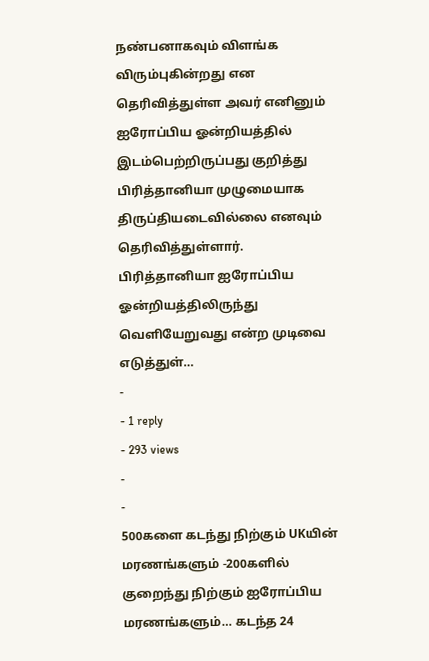நண்பனாகவும் விளங்க விரும்புகின்றது என தெரிவித்துள்ள அவர் எனினும் ஐரோப்பிய ஓன்றியத்தில் இடம்பெற்றிருப்பது குறித்து பிரித்தானியா முழுமையாக திருப்தியடைவில்லை எனவும் தெரிவித்துள்ளார். பிரித்தானியா ஐரோப்பிய ஓன்றியத்திலிருந்து வெளியேறுவது என்ற முடிவை எடுத்துள்…
-
- 1 reply
- 293 views
-
-
500களை கடந்து நிற்கும் UKயின் மரணங்களும் -200களில் குறைந்து நிற்கும் ஐரோப்பிய மரணங்களும்… கடந்த 24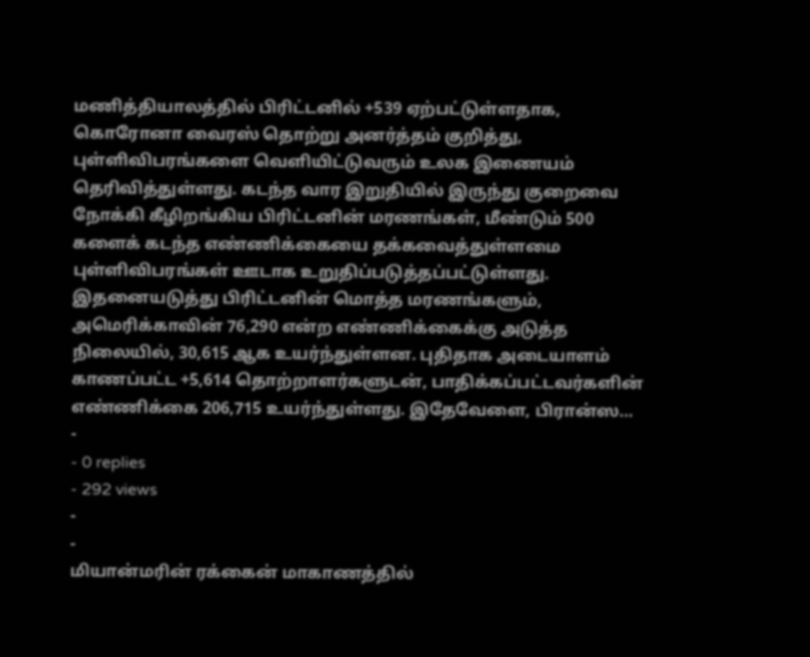மணித்தியாலத்தில் பிரிட்டனில் +539 ஏற்பட்டுள்ளதாக, கொரோனா வைரஸ் தொற்று அனர்த்தம் குறித்து, புள்ளிவிபரங்களை வெளியிட்டுவரும் உலக இணையம் தெரிவித்துள்ளது. கடந்த வார இறுதியில் இருந்து குறைவை நோக்கி கீழிறங்கிய பிரிட்டனின் மரணங்கள், மீண்டும் 500 களைக் கடந்த எண்ணிக்கையை தக்கவைத்துள்ளமை புள்ளிவிபரங்கள் ஊடாக உறுதிப்படுத்தப்பட்டுள்ளது. இதனையடுத்து பிரிட்டனின் மொத்த மரணங்களும், அமெரிக்காவின் 76,290 என்ற எண்ணிக்கைக்கு அடுத்த நிலையில், 30,615 ஆக உயர்ந்துள்ளன. புதிதாக அடையாளம் காணப்பட்ட +5,614 தொற்றாளர்களுடன், பாதிக்கப்பட்டவர்களின் எண்ணிக்கை 206,715 உயர்ந்துள்ளது. இதேவேளை, பிரான்ஸ…
-
- 0 replies
- 292 views
-
-
மியான்மரின் ரக்கைன் மாகாணத்தில்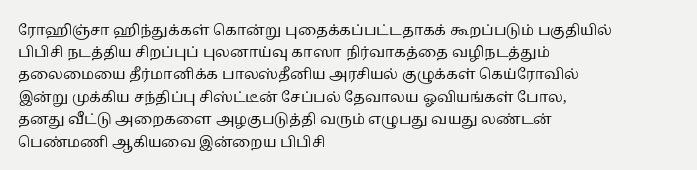ரோஹிஞ்சா ஹிந்துக்கள் கொன்று புதைக்கப்பட்டதாகக் கூறப்படும் பகுதியில் பிபிசி நடத்திய சிறப்புப் புலனாய்வு காஸா நிர்வாகத்தை வழிநடத்தும் தலைமையை தீர்மானிக்க பாலஸ்தீனிய அரசியல் குழுக்கள் கெய்ரோவில் இன்று முக்கிய சந்திப்பு சிஸ்ட்டீன் சேப்பல் தேவாலய ஓவியங்கள் போல, தனது வீட்டு அறைகளை அழகுபடுத்தி வரும் எழுபது வயது லண்டன் பெண்மணி ஆகியவை இன்றைய பிபிசி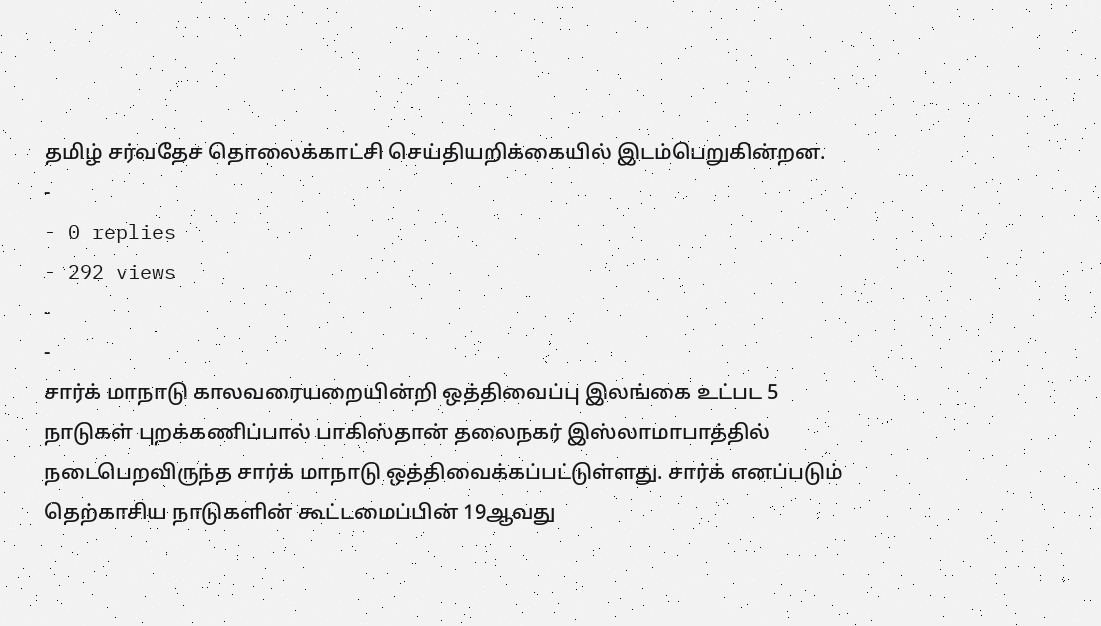தமிழ் சர்வதேச தொலைக்காட்சி செய்தியறிக்கையில் இடம்பெறுகின்றன.
-
- 0 replies
- 292 views
-
-
சார்க் மாநாடு காலவரையறையின்றி ஒத்திவைப்பு இலங்கை உட்பட 5 நாடுகள் புறக்கணிப்பால் பாகிஸ்தான் தலைநகர் இஸ்லாமாபாத்தில் நடைபெறவிருந்த சார்க் மாநாடு ஒத்திவைக்கப்பட்டுள்ளது. சார்க் எனப்படும் தெற்காசிய நாடுகளின் கூட்டமைப்பின் 19ஆவது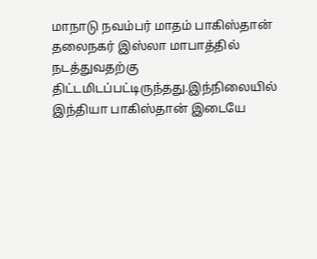மாநாடு நவம்பர் மாதம் பாகிஸ்தான் தலைநகர் இஸ்லா மாபாத்தில் நடத்துவதற்கு திட்டமிடப்பட்டிருந்தது.இந்நிலையில் இந்தியா பாகிஸ்தான் இடையே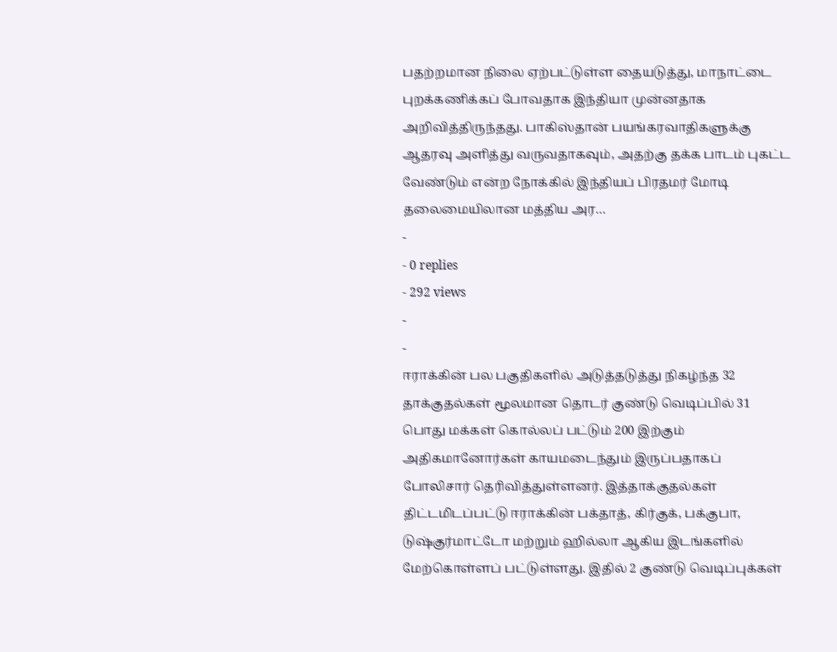பதற்றமான நிலை ஏற்பட்டுள்ள தையடுத்து, மாநாட்டை புறக்கணிக்கப் போவதாக இந்தியா முன்னதாக அறிவித்திருந்தது. பாகிஸ்தான் பயங்கரவாதிகளுக்கு ஆதரவு அளித்து வருவதாகவும், அதற்கு தக்க பாடம் புகட்ட வேண்டும் என்ற நோக்கில் இந்தியப் பிரதமர் மோடி தலைமையிலான மத்திய அர…
-
- 0 replies
- 292 views
-
-
ஈராக்கின் பல பகுதிகளில் அடுத்தடுத்து நிகழ்ந்த 32 தாக்குதல்கள் மூலமான தொடர் குண்டு வெடிப்பில் 31 பொது மக்கள் கொல்லப் பட்டும் 200 இற்கும் அதிகமானோர்கள் காயமடைந்தும் இருப்பதாகப் போலிசார் தெரிவித்துள்ளனர். இத்தாக்குதல்கள் திட்டமிடப்பட்டு ஈராக்கின் பக்தாத், கிர்குக், பக்குபா, டுஷ்குர்மாட்டோ மற்றும் ஹில்லா ஆகிய இடங்களில் மேற்கொள்ளப் பட்டுள்ளது. இதில் 2 குண்டு வெடிப்புக்கள்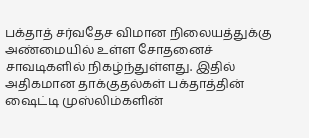பக்தாத் சர்வதேச விமான நிலையத்துக்கு அண்மையில் உள்ள சோதனைச் சாவடிகளில் நிகழ்ந்துள்ளது. இதில் அதிகமான தாக்குதல்கள் பக்தாத்தின் ஷைட்டி முஸ்லிம்களின்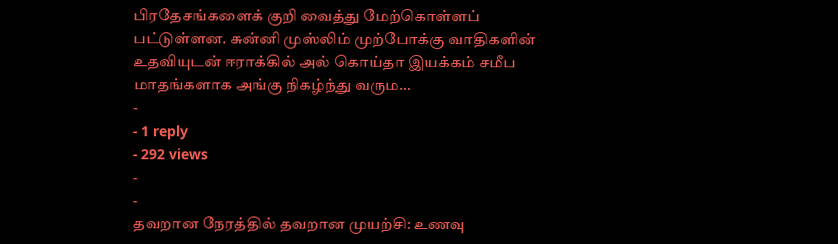பிரதேசங்களைக் குறி வைத்து மேற்கொள்ளப் பட்டுள்ளன. சுன்னி முஸ்லிம் முற்போக்கு வாதிகளின் உதவியுடன் ஈராக்கில் அல் கொய்தா இயக்கம் சமீப மாதங்களாக அங்கு நிகழ்ந்து வரும…
-
- 1 reply
- 292 views
-
-
தவறான நேரத்தில் தவறான முயற்சி: உணவு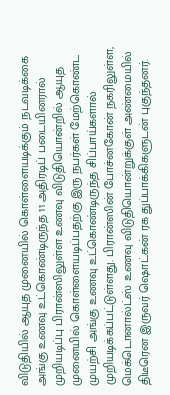விடுதியில் ஆயுத முனையில் கொள்ளையடிக்கும் நடவடிக்கை அங்கு உணவு உட்கொண்டிருந்த 11 அதிரடிப் படையினரால் முறியடிப்பு பிரான்ஸிலுள்ள உணவு விடுதியொன்றில் ஆயுத முனையில் கொள்ளையடிப்பதற்கு இரு நபர்கள் மேற்கொண்ட முயற்சி அங்கு உணவு உட்கொண்டிருந்த சிப்பாய்களால் முறியடிக்கப்பட்டுள்ளது. பிரான்ஸின் போச்னகோன் நகரிலுள்ள, மெக்டொனால்ட்ஸ் உணவு விடுதியொன்றுக்குள் அண்மையில் திடீரென இருவர் ஷொட்கன் ரக துப்பாக்கிகளுடன் புகுந்தனர்.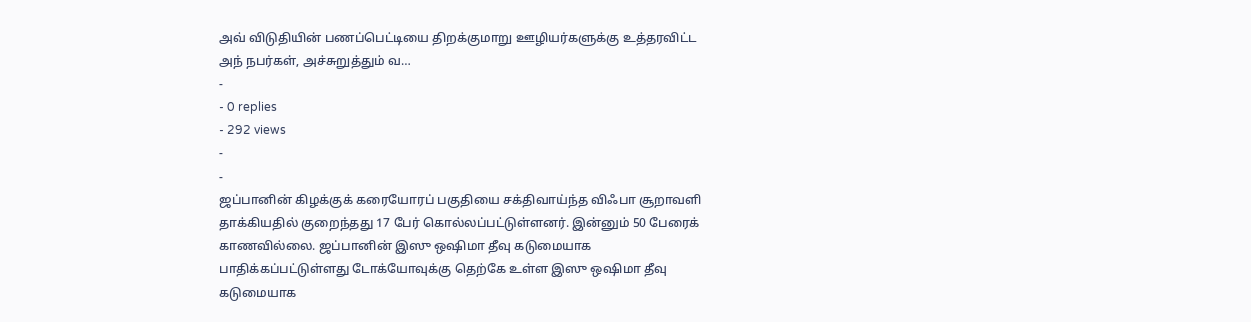அவ் விடுதியின் பணப்பெட்டியை திறக்குமாறு ஊழியர்களுக்கு உத்தரவிட்ட அந் நபர்கள், அச்சுறுத்தும் வ…
-
- 0 replies
- 292 views
-
-
ஜப்பானின் கிழக்குக் கரையோரப் பகுதியை சக்திவாய்ந்த விஃபா சூறாவளி தாக்கியதில் குறைந்தது 17 பேர் கொல்லப்பட்டுள்ளனர். இன்னும் 50 பேரைக் காணவில்லை. ஜப்பானின் இஸு ஒஷிமா தீவு கடுமையாக பாதிக்கப்பட்டுள்ளது டோக்யோவுக்கு தெற்கே உள்ள இஸு ஒஷிமா தீவு கடுமையாக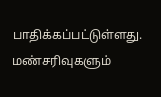பாதிக்கப்பட்டுள்ளது. மண்சரிவுகளும்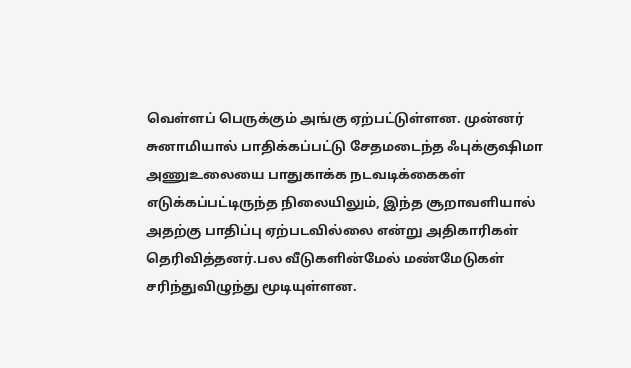வெள்ளப் பெருக்கும் அங்கு ஏற்பட்டுள்ளன. முன்னர் சுனாமியால் பாதிக்கப்பட்டு சேதமடைந்த ஃபுக்குஷிமா அணுஉலையை பாதுகாக்க நடவடிக்கைகள் எடுக்கப்பட்டிருந்த நிலையிலும், இந்த சூறாவளியால் அதற்கு பாதிப்பு ஏற்படவில்லை என்று அதிகாரிகள் தெரிவித்தனர்.பல வீடுகளின்மேல் மண்மேடுகள் சரிந்துவிழுந்து மூடியுள்ளன.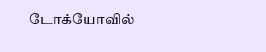டோக்யோவில்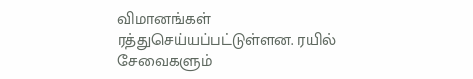விமானங்கள் ரத்துசெய்யப்பட்டுள்ளன. ரயில் சேவைகளும்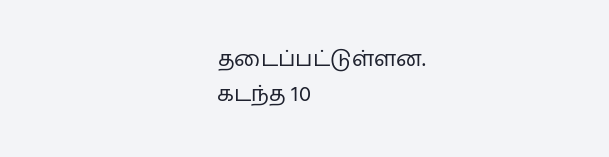தடைப்பட்டுள்ளன. கடந்த 10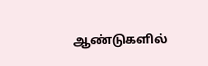ஆண்டுகளில்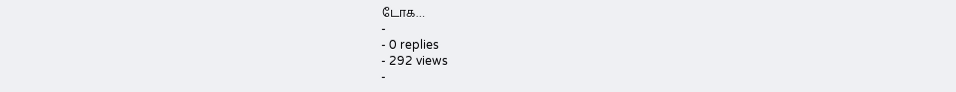டோக…
-
- 0 replies
- 292 views
-